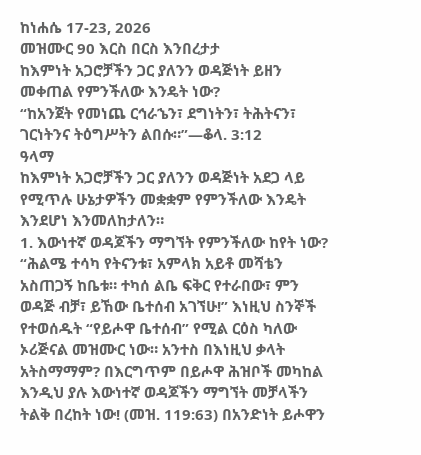ከነሐሴ 17-23, 2026
መዝሙር 90 እርስ በርስ እንበረታታ
ከእምነት አጋሮቻችን ጋር ያለንን ወዳጅነት ይዘን መቀጠል የምንችለው እንዴት ነው?
“ከአንጀት የመነጨ ርኅራኄን፣ ደግነትን፣ ትሕትናን፣ ገርነትንና ትዕግሥትን ልበሱ።”—ቆላ. 3:12
ዓላማ
ከእምነት አጋሮቻችን ጋር ያለንን ወዳጅነት አደጋ ላይ የሚጥሉ ሁኔታዎችን መቋቋም የምንችለው እንዴት እንደሆነ እንመለከታለን።
1. እውነተኛ ወዳጆችን ማግኘት የምንችለው ከየት ነው?
“ሕልሜ ተሳካ የትናንቱ፣ አምላክ አይቶ መሻቴን አስጠጋኝ ከቤቱ። ተካሰ ልቤ ፍቅር የተራበው፣ ምን ወዳጅ ብቻ፣ ይኸው ቤተሰብ አገኘሁ!” እነዚህ ስንኞች የተወሰዱት “የይሖዋ ቤተሰብ” የሚል ርዕስ ካለው ኦሪጅናል መዝሙር ነው። አንተስ በእነዚህ ቃላት አትስማማም? በእርግጥም በይሖዋ ሕዝቦች መካከል እንዲህ ያሉ እውነተኛ ወዳጆችን ማግኘት መቻላችን ትልቅ በረከት ነው! (መዝ. 119:63) በአንድነት ይሖዋን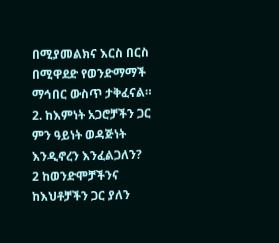በሚያመልክና እርስ በርስ በሚዋደድ የወንድማማች ማኅበር ውስጥ ታቅፈናል።
2. ከእምነት አጋሮቻችን ጋር ምን ዓይነት ወዳጅነት እንዲኖረን እንፈልጋለን?
2 ከወንድሞቻችንና ከእህቶቻችን ጋር ያለን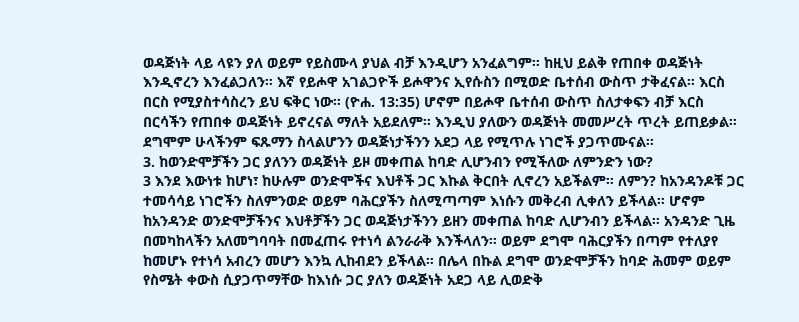ወዳጅነት ላይ ላዩን ያለ ወይም የይስሙላ ያህል ብቻ እንዲሆን አንፈልግም። ከዚህ ይልቅ የጠበቀ ወዳጅነት እንዲኖረን እንፈልጋለን። እኛ የይሖዋ አገልጋዮች ይሖዋንና ኢየሱስን በሚወድ ቤተሰብ ውስጥ ታቅፈናል። እርስ በርስ የሚያስተሳስረን ይህ ፍቅር ነው። (ዮሐ. 13:35) ሆኖም በይሖዋ ቤተሰብ ውስጥ ስለታቀፍን ብቻ እርስ በርሳችን የጠበቀ ወዳጅነት ይኖረናል ማለት አይደለም። እንዲህ ያለውን ወዳጅነት መመሥረት ጥረት ይጠይቃል። ደግሞም ሁላችንም ፍጹማን ስላልሆንን ወዳጅነታችንን አደጋ ላይ የሚጥሉ ነገሮች ያጋጥሙናል።
3. ከወንድሞቻችን ጋር ያለንን ወዳጅነት ይዞ መቀጠል ከባድ ሊሆንብን የሚችለው ለምንድን ነው?
3 እንደ እውነቱ ከሆነ፣ ከሁሉም ወንድሞችና እህቶች ጋር እኩል ቅርበት ሊኖረን አይችልም። ለምን? ከአንዳንዶቹ ጋር ተመሳሳይ ነገሮችን ስለምንወድ ወይም ባሕርያችን ስለሚጣጣም እነሱን መቅረብ ሊቀለን ይችላል። ሆኖም ከአንዳንድ ወንድሞቻችንና እህቶቻችን ጋር ወዳጅነታችንን ይዘን መቀጠል ከባድ ሊሆንብን ይችላል። አንዳንድ ጊዜ በመካከላችን አለመግባባት በመፈጠሩ የተነሳ ልንራራቅ እንችላለን። ወይም ደግሞ ባሕርያችን በጣም የተለያየ ከመሆኑ የተነሳ አብረን መሆን እንኳ ሊከብደን ይችላል። በሌላ በኩል ደግሞ ወንድሞቻችን ከባድ ሕመም ወይም የስሜት ቀውስ ሲያጋጥማቸው ከእነሱ ጋር ያለን ወዳጅነት አደጋ ላይ ሊወድቅ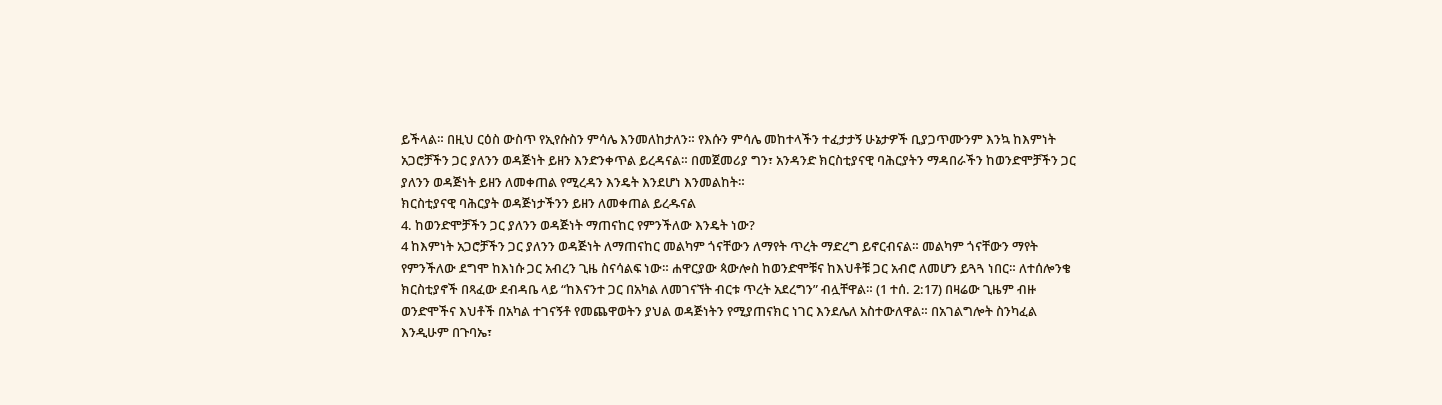ይችላል። በዚህ ርዕስ ውስጥ የኢየሱስን ምሳሌ እንመለከታለን። የእሱን ምሳሌ መከተላችን ተፈታታኝ ሁኔታዎች ቢያጋጥሙንም እንኳ ከእምነት አጋሮቻችን ጋር ያለንን ወዳጅነት ይዘን እንድንቀጥል ይረዳናል። በመጀመሪያ ግን፣ አንዳንድ ክርስቲያናዊ ባሕርያትን ማዳበራችን ከወንድሞቻችን ጋር ያለንን ወዳጅነት ይዘን ለመቀጠል የሚረዳን እንዴት እንደሆነ እንመልከት።
ክርስቲያናዊ ባሕርያት ወዳጅነታችንን ይዘን ለመቀጠል ይረዱናል
4. ከወንድሞቻችን ጋር ያለንን ወዳጅነት ማጠናከር የምንችለው እንዴት ነው?
4 ከእምነት አጋሮቻችን ጋር ያለንን ወዳጅነት ለማጠናከር መልካም ጎናቸውን ለማየት ጥረት ማድረግ ይኖርብናል። መልካም ጎናቸውን ማየት የምንችለው ደግሞ ከእነሱ ጋር አብረን ጊዜ ስናሳልፍ ነው። ሐዋርያው ጳውሎስ ከወንድሞቹና ከእህቶቹ ጋር አብሮ ለመሆን ይጓጓ ነበር። ለተሰሎንቄ ክርስቲያኖች በጻፈው ደብዳቤ ላይ “ከእናንተ ጋር በአካል ለመገናኘት ብርቱ ጥረት አደረግን” ብሏቸዋል። (1 ተሰ. 2:17) በዛሬው ጊዜም ብዙ ወንድሞችና እህቶች በአካል ተገናኝቶ የመጨዋወትን ያህል ወዳጅነትን የሚያጠናክር ነገር እንደሌለ አስተውለዋል። በአገልግሎት ስንካፈል እንዲሁም በጉባኤ፣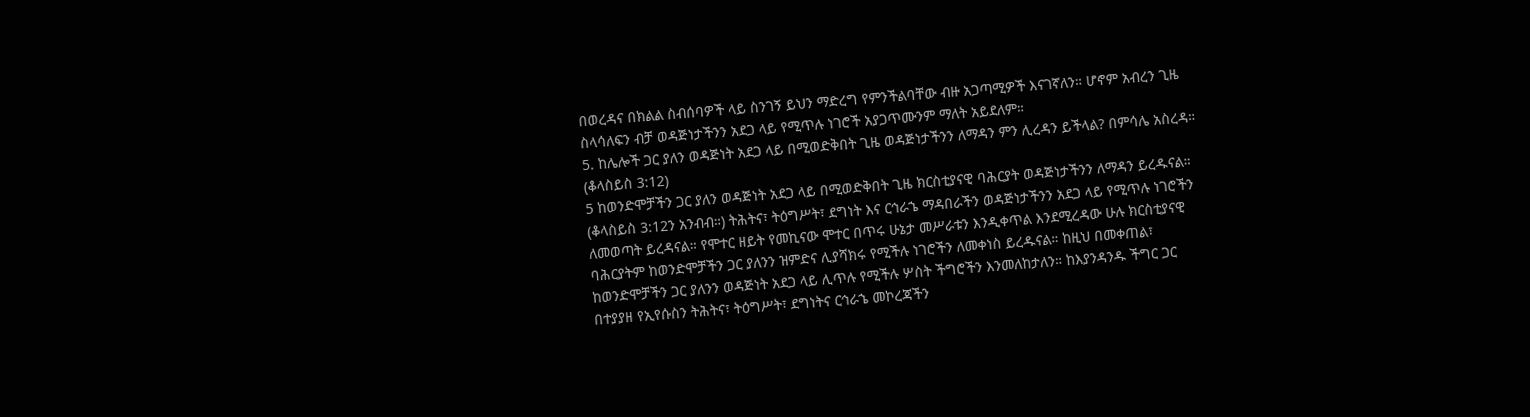በወረዳና በክልል ስብሰባዎች ላይ ስንገኝ ይህን ማድረግ የምንችልባቸው ብዙ አጋጣሚዎች እናገኛለን። ሆኖም አብረን ጊዜ ስላሳለፍን ብቻ ወዳጅነታችንን አደጋ ላይ የሚጥሉ ነገሮች አያጋጥሙንም ማለት አይደለም።
5. ከሌሎች ጋር ያለን ወዳጅነት አደጋ ላይ በሚወድቅበት ጊዜ ወዳጅነታችንን ለማዳን ምን ሊረዳን ይችላል? በምሳሌ አስረዳ። (ቆላስይስ 3:12)
5 ከወንድሞቻችን ጋር ያለን ወዳጅነት አደጋ ላይ በሚወድቅበት ጊዜ ክርስቲያናዊ ባሕርያት ወዳጅነታችንን ለማዳን ይረዱናል። (ቆላስይስ 3:12ን አንብብ።) ትሕትና፣ ትዕግሥት፣ ደግነት እና ርኅራኄ ማዳበራችን ወዳጅነታችንን አደጋ ላይ የሚጥሉ ነገሮችን ለመወጣት ይረዳናል። የሞተር ዘይት የመኪናው ሞተር በጥሩ ሁኔታ መሥራቱን እንዲቀጥል እንደሚረዳው ሁሉ ክርስቲያናዊ ባሕርያትም ከወንድሞቻችን ጋር ያለንን ዝምድና ሊያሻክሩ የሚችሉ ነገሮችን ለመቀነስ ይረዱናል። ከዚህ በመቀጠል፣ ከወንድሞቻችን ጋር ያለንን ወዳጅነት አደጋ ላይ ሊጥሉ የሚችሉ ሦስት ችግሮችን እንመለከታለን። ከእያንዳንዱ ችግር ጋር በተያያዘ የኢየሱስን ትሕትና፣ ትዕግሥት፣ ደግነትና ርኅራኄ መኮረጃችን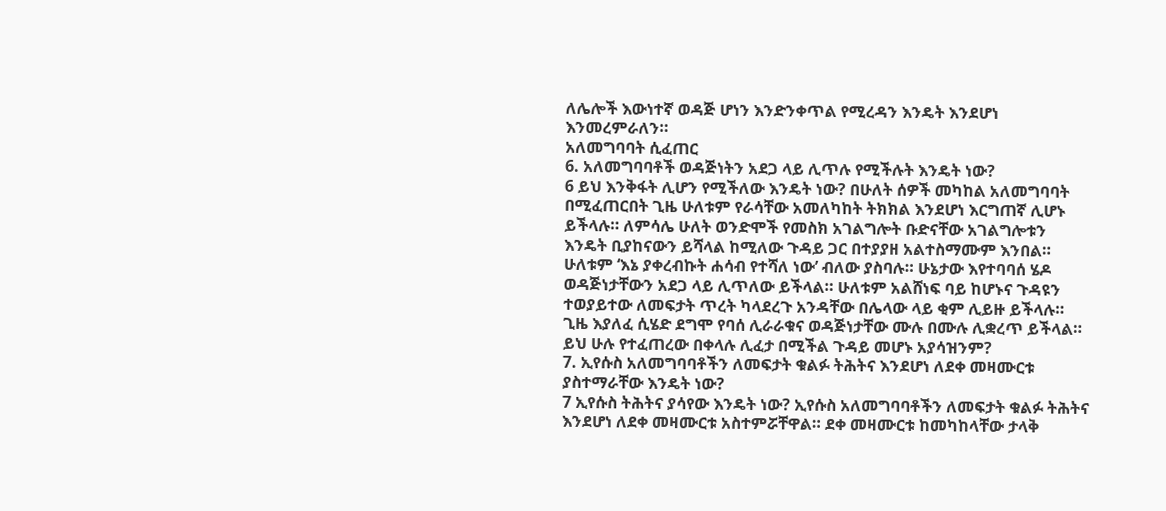ለሌሎች እውነተኛ ወዳጅ ሆነን እንድንቀጥል የሚረዳን እንዴት እንደሆነ እንመረምራለን።
አለመግባባት ሲፈጠር
6. አለመግባባቶች ወዳጅነትን አደጋ ላይ ሊጥሉ የሚችሉት እንዴት ነው?
6 ይህ እንቅፋት ሊሆን የሚችለው እንዴት ነው? በሁለት ሰዎች መካከል አለመግባባት በሚፈጠርበት ጊዜ ሁለቱም የራሳቸው አመለካከት ትክክል እንደሆነ እርግጠኛ ሊሆኑ ይችላሉ። ለምሳሌ ሁለት ወንድሞች የመስክ አገልግሎት ቡድናቸው አገልግሎቱን እንዴት ቢያከናውን ይሻላል ከሚለው ጉዳይ ጋር በተያያዘ አልተስማሙም እንበል። ሁለቱም ‘እኔ ያቀረብኩት ሐሳብ የተሻለ ነው’ ብለው ያስባሉ። ሁኔታው እየተባባሰ ሄዶ ወዳጅነታቸውን አደጋ ላይ ሊጥለው ይችላል። ሁለቱም አልሸነፍ ባይ ከሆኑና ጉዳዩን ተወያይተው ለመፍታት ጥረት ካላደረጉ አንዳቸው በሌላው ላይ ቂም ሊይዙ ይችላሉ። ጊዜ እያለፈ ሲሄድ ደግሞ የባሰ ሊራራቁና ወዳጅነታቸው ሙሉ በሙሉ ሊቋረጥ ይችላል። ይህ ሁሉ የተፈጠረው በቀላሉ ሊፈታ በሚችል ጉዳይ መሆኑ አያሳዝንም?
7. ኢየሱስ አለመግባባቶችን ለመፍታት ቁልፉ ትሕትና እንደሆነ ለደቀ መዛሙርቱ ያስተማራቸው እንዴት ነው?
7 ኢየሱስ ትሕትና ያሳየው እንዴት ነው? ኢየሱስ አለመግባባቶችን ለመፍታት ቁልፉ ትሕትና እንደሆነ ለደቀ መዛሙርቱ አስተምሯቸዋል። ደቀ መዛሙርቱ ከመካከላቸው ታላቅ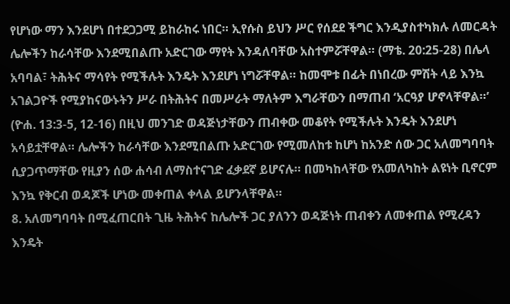የሆነው ማን እንደሆነ በተደጋጋሚ ይከራከሩ ነበር። ኢየሱስ ይህን ሥር የሰደደ ችግር እንዲያስተካክሉ ለመርዳት ሌሎችን ከራሳቸው እንደሚበልጡ አድርገው ማየት እንዳለባቸው አስተምሯቸዋል። (ማቴ. 20:25-28) በሌላ አባባል፣ ትሕትና ማሳየት የሚችሉት እንዴት እንደሆነ ነግሯቸዋል። ከመሞቱ በፊት በነበረው ምሽት ላይ እንኳ አገልጋዮች የሚያከናውኑትን ሥራ በትሕትና በመሥራት ማለትም እግራቸውን በማጠብ ‘አርዓያ ሆኖላቸዋል።’ (ዮሐ. 13:3-5, 12-16) በዚህ መንገድ ወዳጅነታቸውን ጠብቀው መቆየት የሚችሉት እንዴት እንደሆነ አሳይቷቸዋል። ሌሎችን ከራሳቸው እንደሚበልጡ አድርገው የሚመለከቱ ከሆነ ከአንድ ሰው ጋር አለመግባባት ሲያጋጥማቸው የዚያን ሰው ሐሳብ ለማስተናገድ ፈቃደኛ ይሆናሉ። በመካከላቸው የአመለካከት ልዩነት ቢኖርም እንኳ የቅርብ ወዳጆች ሆነው መቀጠል ቀላል ይሆንላቸዋል።
8. አለመግባባት በሚፈጠርበት ጊዜ ትሕትና ከሌሎች ጋር ያለንን ወዳጅነት ጠብቀን ለመቀጠል የሚረዳን እንዴት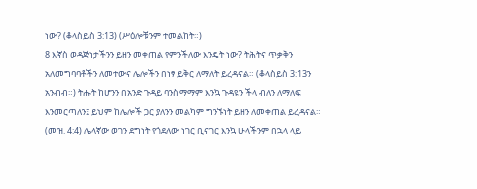ነው? (ቆላስይስ 3:13) (ሥዕሎቹንም ተመልከት።)
8 እኛስ ወዳጅነታችንን ይዘን መቀጠል የምንችለው እንዴት ነው? ትሕትና ጥቃቅን አለመግባባቶችን ለመተውና ሌሎችን በነፃ ይቅር ለማለት ይረዳናል። (ቆላስይስ 3:13ን አንብብ።) ትሑት ከሆንን በአንድ ጉዳይ ባንስማማም እንኳ ጉዳዩን ችላ ብለን ለማለፍ እንመርጣለን፤ ይህም ከሌሎች ጋር ያለንን መልካም ግንኙነት ይዘን ለመቀጠል ይረዳናል። (መዝ. 4:4) ሌላኛው ወገን ደግነት የጎደለው ነገር ቢናገር እንኳ ሁላችንም በኋላ ላይ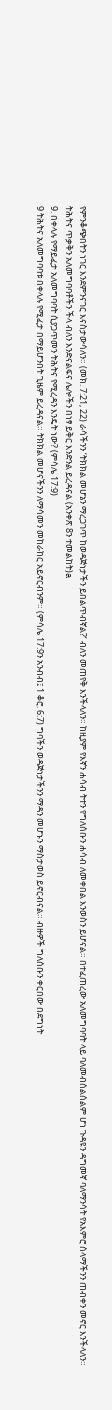የምንቆጭበትን ነገር እንደምንናገር እናስታውሳለን። (መክ. 7:21, 22) ራሳችንን ‘ትክክል መሆኔን ማረጋገጥ ከወዳጅነታችን ይበልጥብኛል?’ ብለን መጠየቅ እንችላለን። ከዚያም የእኛን ሐሳብ ትተን የግለሰቡን ሐሳብ ለመቀበል እንወስን ይሆናል። በተፈጠረው አለመግባባት ላይ ባለመብሰልሰልም ሆነ ጉዳዩን ዳግመኛ ባለማንሳት የአእምሮ ሰላማችንን ጠብቀን መኖር እንችላለን።
ትሕትና ጥቃቅን አለመግባባቶችን ችላ ብለን እንድናልፍና ሌሎችን በነፃ ይቅር እንድንል ይረዳናል (አንቀጽ 8ን ተመልከት)a
9. በቀላሉ የማይፈታ አለመግባባት ሲያጋጥመን ትሕትና የሚረዳን እንዴት ነው? (ምሳሌ 17:9)
9 ትሕትና አለመግባባቱ በቀላሉ የሚፈታ በማይሆንበት ጊዜም ይረዳናል። ትክክል መሆናችንን ለማሳመን መከራከር አይኖርብንም። (ምሳሌ 17:9ን አንብብ፤ 1 ቆሮ. 6:7) ግባችን ወዳጅነታችንን ማዳን መሆኑን ማስታወስ ይኖርብናል። ብዙዎች ግለሰቡን ቀርበው በደግነት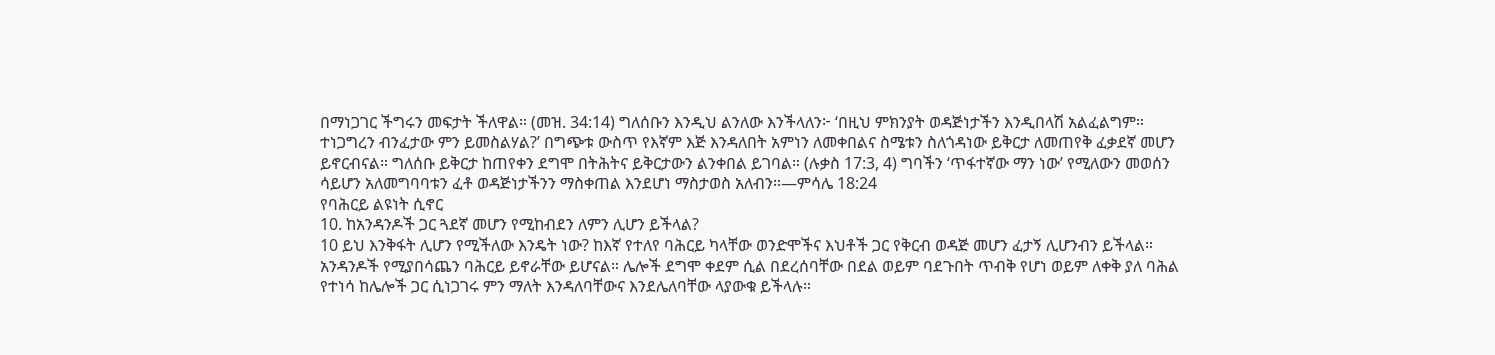በማነጋገር ችግሩን መፍታት ችለዋል። (መዝ. 34:14) ግለሰቡን እንዲህ ልንለው እንችላለን፦ ‘በዚህ ምክንያት ወዳጅነታችን እንዲበላሽ አልፈልግም። ተነጋግረን ብንፈታው ምን ይመስልሃል?’ በግጭቱ ውስጥ የእኛም እጅ እንዳለበት አምነን ለመቀበልና ስሜቱን ስለጎዳነው ይቅርታ ለመጠየቅ ፈቃደኛ መሆን ይኖርብናል። ግለሰቡ ይቅርታ ከጠየቀን ደግሞ በትሕትና ይቅርታውን ልንቀበል ይገባል። (ሉቃስ 17:3, 4) ግባችን ‘ጥፋተኛው ማን ነው’ የሚለውን መወሰን ሳይሆን አለመግባባቱን ፈቶ ወዳጅነታችንን ማስቀጠል እንደሆነ ማስታወስ አለብን።—ምሳሌ 18:24
የባሕርይ ልዩነት ሲኖር
10. ከአንዳንዶች ጋር ጓደኛ መሆን የሚከብደን ለምን ሊሆን ይችላል?
10 ይህ እንቅፋት ሊሆን የሚችለው እንዴት ነው? ከእኛ የተለየ ባሕርይ ካላቸው ወንድሞችና እህቶች ጋር የቅርብ ወዳጅ መሆን ፈታኝ ሊሆንብን ይችላል። አንዳንዶች የሚያበሳጨን ባሕርይ ይኖራቸው ይሆናል። ሌሎች ደግሞ ቀደም ሲል በደረሰባቸው በደል ወይም ባደጉበት ጥብቅ የሆነ ወይም ለቀቅ ያለ ባሕል የተነሳ ከሌሎች ጋር ሲነጋገሩ ምን ማለት እንዳለባቸውና እንደሌለባቸው ላያውቁ ይችላሉ።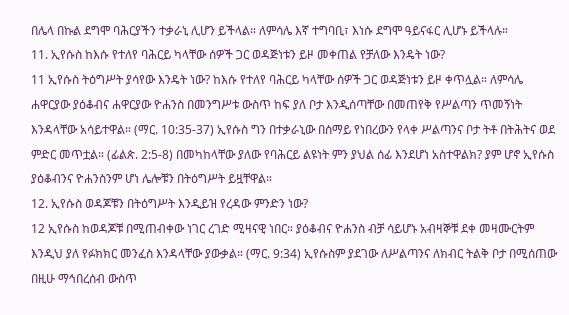በሌላ በኩል ደግሞ ባሕርያችን ተቃራኒ ሊሆን ይችላል። ለምሳሌ እኛ ተግባቢ፣ እነሱ ደግሞ ዓይናፋር ሊሆኑ ይችላሉ።
11. ኢየሱስ ከእሱ የተለየ ባሕርይ ካላቸው ሰዎች ጋር ወዳጅነቱን ይዞ መቀጠል የቻለው እንዴት ነው?
11 ኢየሱስ ትዕግሥት ያሳየው እንዴት ነው? ከእሱ የተለየ ባሕርይ ካላቸው ሰዎች ጋር ወዳጅነቱን ይዞ ቀጥሏል። ለምሳሌ ሐዋርያው ያዕቆብና ሐዋርያው ዮሐንስ በመንግሥቱ ውስጥ ከፍ ያለ ቦታ እንዲሰጣቸው በመጠየቅ የሥልጣን ጥመኝነት እንዳላቸው አሳይተዋል። (ማር. 10:35-37) ኢየሱስ ግን በተቃራኒው በሰማይ የነበረውን የላቀ ሥልጣንና ቦታ ትቶ በትሕትና ወደ ምድር መጥቷል። (ፊልጵ. 2:5-8) በመካከላቸው ያለው የባሕርይ ልዩነት ምን ያህል ሰፊ እንደሆነ አስተዋልክ? ያም ሆኖ ኢየሱስ ያዕቆብንና ዮሐንስንም ሆነ ሌሎቹን በትዕግሥት ይዟቸዋል።
12. ኢየሱስ ወዳጆቹን በትዕግሥት እንዲይዝ የረዳው ምንድን ነው?
12 ኢየሱስ ከወዳጆቹ በሚጠብቀው ነገር ረገድ ሚዛናዊ ነበር። ያዕቆብና ዮሐንስ ብቻ ሳይሆኑ አብዛኞቹ ደቀ መዛሙርትም እንዲህ ያለ የፉክክር መንፈስ እንዳላቸው ያውቃል። (ማር. 9:34) ኢየሱስም ያደገው ለሥልጣንና ለክብር ትልቅ ቦታ በሚሰጠው በዚሁ ማኅበረሰብ ውስጥ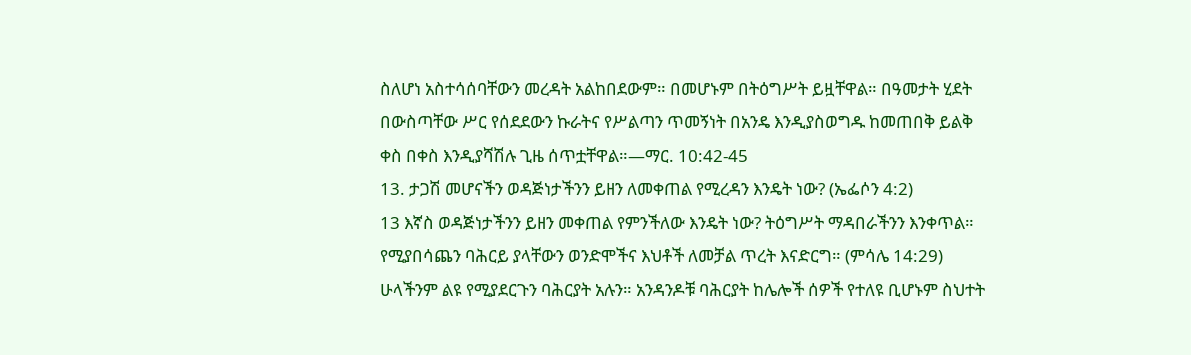ስለሆነ አስተሳሰባቸውን መረዳት አልከበደውም። በመሆኑም በትዕግሥት ይዟቸዋል። በዓመታት ሂደት በውስጣቸው ሥር የሰደደውን ኩራትና የሥልጣን ጥመኝነት በአንዴ እንዲያስወግዱ ከመጠበቅ ይልቅ ቀስ በቀስ እንዲያሻሽሉ ጊዜ ሰጥቷቸዋል።—ማር. 10:42-45
13. ታጋሽ መሆናችን ወዳጅነታችንን ይዘን ለመቀጠል የሚረዳን እንዴት ነው? (ኤፌሶን 4:2)
13 እኛስ ወዳጅነታችንን ይዘን መቀጠል የምንችለው እንዴት ነው? ትዕግሥት ማዳበራችንን እንቀጥል። የሚያበሳጨን ባሕርይ ያላቸውን ወንድሞችና እህቶች ለመቻል ጥረት እናድርግ። (ምሳሌ 14:29) ሁላችንም ልዩ የሚያደርጉን ባሕርያት አሉን። አንዳንዶቹ ባሕርያት ከሌሎች ሰዎች የተለዩ ቢሆኑም ስህተት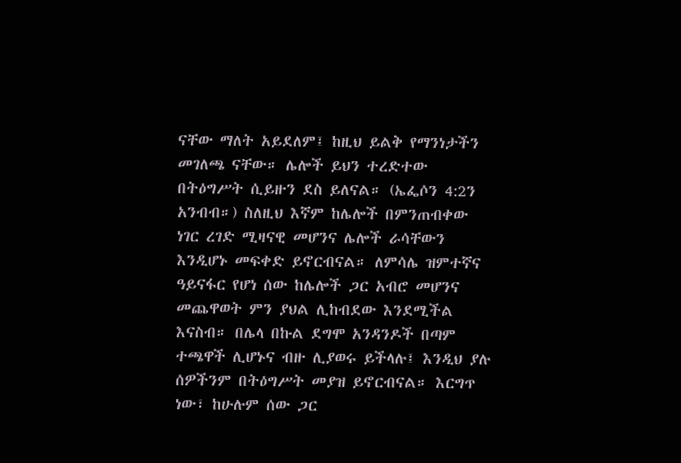ናቸው ማለት አይደለም፤ ከዚህ ይልቅ የማንነታችን መገለጫ ናቸው። ሌሎች ይህን ተረድተው በትዕግሥት ሲይዙን ደስ ይለናል። (ኤፌሶን 4:2ን አንብብ።) ስለዚህ እኛም ከሌሎች በምንጠብቀው ነገር ረገድ ሚዛናዊ መሆንና ሌሎች ራሳቸውን እንዲሆኑ መፍቀድ ይኖርብናል። ለምሳሌ ዝምተኛና ዓይናፋር የሆነ ሰው ከሌሎች ጋር አብሮ መሆንና መጨዋወት ምን ያህል ሊከብደው እንደሚችል እናስብ። በሌላ በኩል ደግሞ አንዳንዶች በጣም ተጫዋች ሊሆኑና ብዙ ሊያወሩ ይችላሉ፤ እንዲህ ያሉ ሰዎችንም በትዕግሥት መያዝ ይኖርብናል። እርግጥ ነው፣ ከሁሉም ሰው ጋር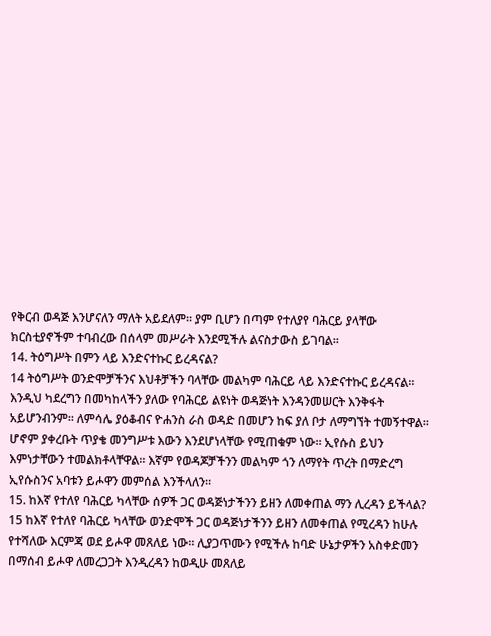የቅርብ ወዳጅ እንሆናለን ማለት አይደለም። ያም ቢሆን በጣም የተለያየ ባሕርይ ያላቸው ክርስቲያኖችም ተባብረው በሰላም መሥራት እንደሚችሉ ልናስታውስ ይገባል።
14. ትዕግሥት በምን ላይ እንድናተኩር ይረዳናል?
14 ትዕግሥት ወንድሞቻችንና እህቶቻችን ባላቸው መልካም ባሕርይ ላይ እንድናተኩር ይረዳናል። እንዲህ ካደረግን በመካከላችን ያለው የባሕርይ ልዩነት ወዳጅነት እንዳንመሠርት እንቅፋት አይሆንብንም። ለምሳሌ ያዕቆብና ዮሐንስ ራስ ወዳድ በመሆን ከፍ ያለ ቦታ ለማግኘት ተመኝተዋል። ሆኖም ያቀረቡት ጥያቄ መንግሥቱ እውን እንደሆነላቸው የሚጠቁም ነው። ኢየሱስ ይህን እምነታቸውን ተመልክቶላቸዋል። እኛም የወዳጆቻችንን መልካም ጎን ለማየት ጥረት በማድረግ ኢየሱስንና አባቱን ይሖዋን መምሰል እንችላለን።
15. ከእኛ የተለየ ባሕርይ ካላቸው ሰዎች ጋር ወዳጅነታችንን ይዘን ለመቀጠል ማን ሊረዳን ይችላል?
15 ከእኛ የተለየ ባሕርይ ካላቸው ወንድሞች ጋር ወዳጅነታችንን ይዘን ለመቀጠል የሚረዳን ከሁሉ የተሻለው እርምጃ ወደ ይሖዋ መጸለይ ነው። ሊያጋጥሙን የሚችሉ ከባድ ሁኔታዎችን አስቀድመን በማሰብ ይሖዋ ለመረጋጋት እንዲረዳን ከወዲሁ መጸለይ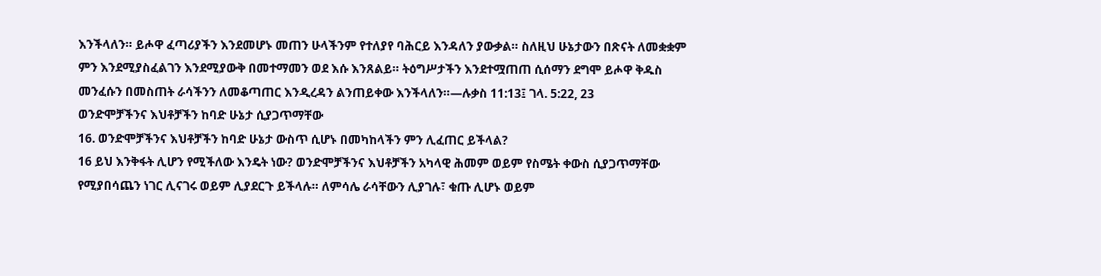እንችላለን። ይሖዋ ፈጣሪያችን እንደመሆኑ መጠን ሁላችንም የተለያየ ባሕርይ እንዳለን ያውቃል። ስለዚህ ሁኔታውን በጽናት ለመቋቋም ምን እንደሚያስፈልገን እንደሚያውቅ በመተማመን ወደ እሱ እንጸልይ። ትዕግሥታችን እንደተሟጠጠ ሲሰማን ደግሞ ይሖዋ ቅዱስ መንፈሱን በመስጠት ራሳችንን ለመቆጣጠር እንዲረዳን ልንጠይቀው እንችላለን።—ሉቃስ 11:13፤ ገላ. 5:22, 23
ወንድሞቻችንና እህቶቻችን ከባድ ሁኔታ ሲያጋጥማቸው
16. ወንድሞቻችንና እህቶቻችን ከባድ ሁኔታ ውስጥ ሲሆኑ በመካከላችን ምን ሊፈጠር ይችላል?
16 ይህ እንቅፋት ሊሆን የሚችለው እንዴት ነው? ወንድሞቻችንና እህቶቻችን አካላዊ ሕመም ወይም የስሜት ቀውስ ሲያጋጥማቸው የሚያበሳጨን ነገር ሊናገሩ ወይም ሊያደርጉ ይችላሉ። ለምሳሌ ራሳቸውን ሊያገሉ፣ ቁጡ ሊሆኑ ወይም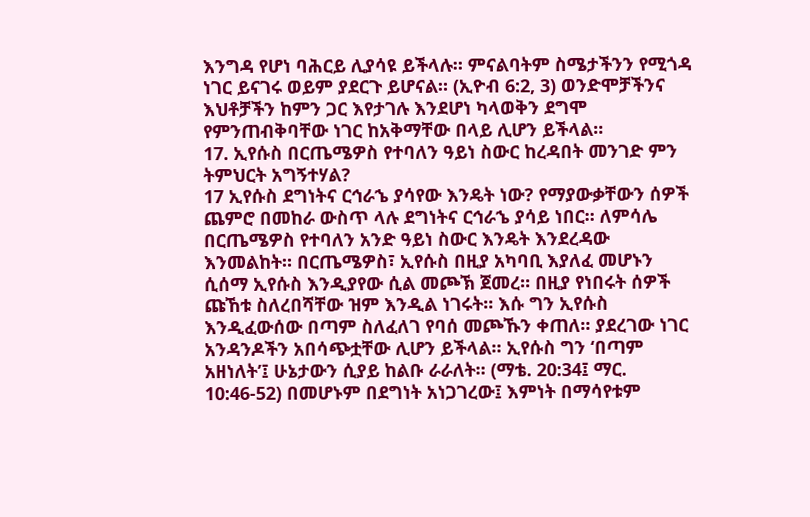እንግዳ የሆነ ባሕርይ ሊያሳዩ ይችላሉ። ምናልባትም ስሜታችንን የሚጎዳ ነገር ይናገሩ ወይም ያደርጉ ይሆናል። (ኢዮብ 6:2, 3) ወንድሞቻችንና እህቶቻችን ከምን ጋር እየታገሉ እንደሆነ ካላወቅን ደግሞ የምንጠብቅባቸው ነገር ከአቅማቸው በላይ ሊሆን ይችላል።
17. ኢየሱስ በርጤሜዎስ የተባለን ዓይነ ስውር ከረዳበት መንገድ ምን ትምህርት አግኝተሃል?
17 ኢየሱስ ደግነትና ርኅራኄ ያሳየው እንዴት ነው? የማያውቃቸውን ሰዎች ጨምሮ በመከራ ውስጥ ላሉ ደግነትና ርኅራኄ ያሳይ ነበር። ለምሳሌ በርጤሜዎስ የተባለን አንድ ዓይነ ስውር እንዴት እንደረዳው እንመልከት። በርጤሜዎስ፣ ኢየሱስ በዚያ አካባቢ እያለፈ መሆኑን ሲሰማ ኢየሱስ እንዲያየው ሲል መጮኽ ጀመረ። በዚያ የነበሩት ሰዎች ጩኸቱ ስለረበሻቸው ዝም እንዲል ነገሩት። እሱ ግን ኢየሱስ እንዲፈውሰው በጣም ስለፈለገ የባሰ መጮኹን ቀጠለ። ያደረገው ነገር አንዳንዶችን አበሳጭቷቸው ሊሆን ይችላል። ኢየሱስ ግን ‘በጣም አዘነለት’፤ ሁኔታውን ሲያይ ከልቡ ራራለት። (ማቴ. 20:34፤ ማር. 10:46-52) በመሆኑም በደግነት አነጋገረው፤ እምነት በማሳየቱም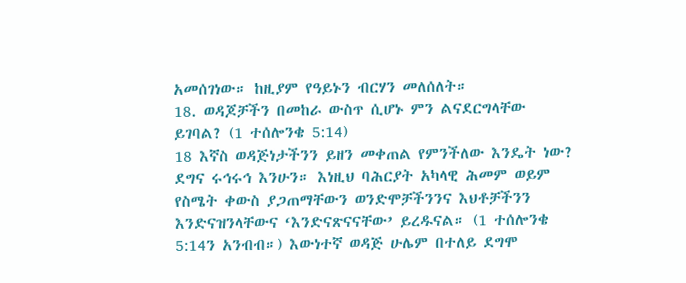አመሰገነው። ከዚያም የዓይኑን ብርሃን መለሰለት።
18. ወዳጆቻችን በመከራ ውስጥ ሲሆኑ ምን ልናደርግላቸው ይገባል? (1 ተሰሎንቄ 5:14)
18 እኛስ ወዳጅነታችንን ይዘን መቀጠል የምንችለው እንዴት ነው? ደግና ሩኅሩኅ እንሁን። እነዚህ ባሕርያት አካላዊ ሕመም ወይም የስሜት ቀውስ ያጋጠማቸውን ወንድሞቻችንንና እህቶቻችንን እንድናዝንላቸውና ‘እንድናጽናናቸው’ ይረዱናል። (1 ተሰሎንቄ 5:14ን አንብብ።) እውነተኛ ወዳጅ ሁሌም በተለይ ደግሞ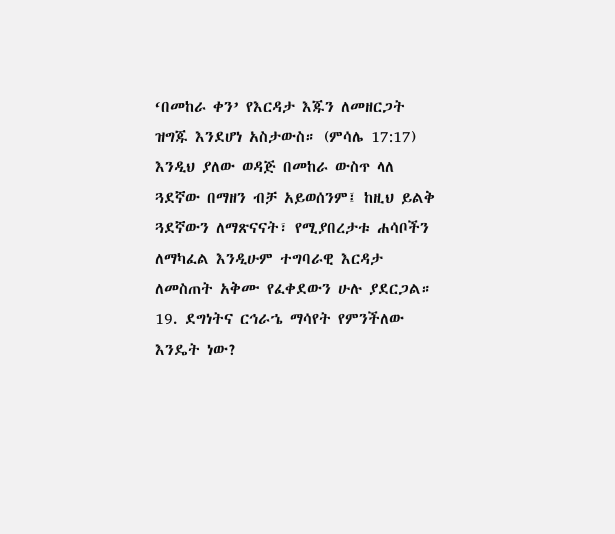‘በመከራ ቀን’ የእርዳታ እጁን ለመዘርጋት ዝግጁ እንደሆነ አስታውስ። (ምሳሌ 17:17) እንዲህ ያለው ወዳጅ በመከራ ውስጥ ላለ ጓደኛው በማዘን ብቻ አይወሰንም፤ ከዚህ ይልቅ ጓደኛውን ለማጽናናት፣ የሚያበረታቱ ሐሳቦችን ለማካፈል እንዲሁም ተግባራዊ እርዳታ ለመስጠት አቅሙ የፈቀደውን ሁሉ ያደርጋል።
19. ደግነትና ርኅራኄ ማሳየት የምንችለው እንዴት ነው?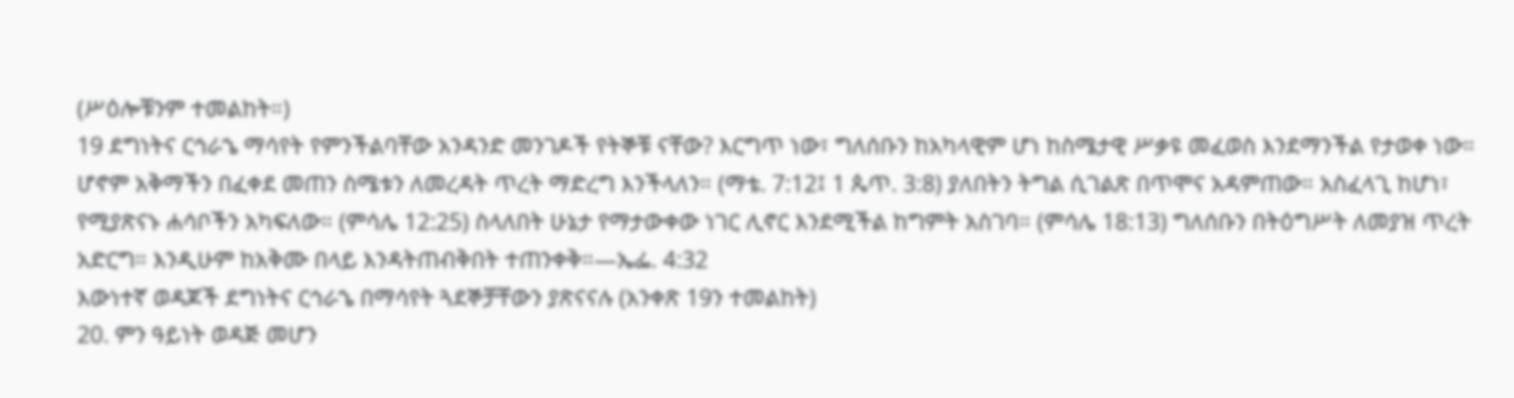(ሥዕሎቹንም ተመልከት።)
19 ደግነትና ርኅራኄ ማሳየት የምንችልባቸው አንዳንድ መንገዶች የትኞቹ ናቸው? እርግጥ ነው፣ ግለሰቡን ከአካላዊም ሆነ ከስሜታዊ ሥቃዩ መፈወስ እንደማንችል የታወቀ ነው። ሆኖም አቅማችን በፈቀደ መጠን ስሜቱን ለመረዳት ጥረት ማድረግ እንችላለን። (ማቴ. 7:12፤ 1 ጴጥ. 3:8) ያለበትን ትግል ሲገልጽ በጥሞና አዳምጠው። አስፈላጊ ከሆነ፣ የሚያጽናኑ ሐሳቦችን አካፍለው። (ምሳሌ 12:25) ስላለበት ሁኔታ የማታውቀው ነገር ሊኖር እንደሚችል ከግምት አስገባ። (ምሳሌ 18:13) ግለሰቡን በትዕግሥት ለመያዝ ጥረት አድርግ። እንዲሁም ከአቅሙ በላይ እንዳትጠብቅበት ተጠንቀቅ።—ኤፌ. 4:32
እውነተኛ ወዳጆች ደግነትና ርኅራኄ በማሳየት ጓደኞቻቸውን ያጽናናሉ (አንቀጽ 19ን ተመልከት)
20. ምን ዓይነት ወዳጅ መሆን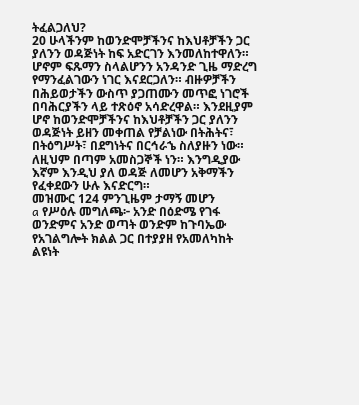ትፈልጋለህ?
20 ሁላችንም ከወንድሞቻችንና ከእህቶቻችን ጋር ያለንን ወዳጅነት ከፍ አድርገን እንመለከተዋለን። ሆኖም ፍጹማን ስላልሆንን አንዳንድ ጊዜ ማድረግ የማንፈልገውን ነገር እናደርጋለን። ብዙዎቻችን በሕይወታችን ውስጥ ያጋጠሙን መጥፎ ነገሮች በባሕርያችን ላይ ተጽዕኖ አሳድረዋል። እንደዚያም ሆኖ ከወንድሞቻችንና ከእህቶቻችን ጋር ያለንን ወዳጅነት ይዘን መቀጠል የቻልነው በትሕትና፣ በትዕግሥት፣ በደግነትና በርኅራኄ ስለያዙን ነው። ለዚህም በጣም አመስጋኞች ነን። እንግዲያው እኛም እንዲህ ያለ ወዳጅ ለመሆን አቅማችን የፈቀደውን ሁሉ እናድርግ።
መዝሙር 124 ምንጊዜም ታማኝ መሆን
a የሥዕሉ መግለጫ፦ አንድ በዕድሜ የገፋ ወንድምና አንድ ወጣት ወንድም ከጉባኤው የአገልግሎት ክልል ጋር በተያያዘ የአመለካከት ልዩነት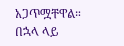አጋጥሟቸዋል። በኋላ ላይ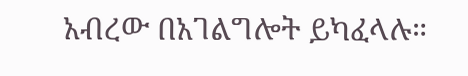አብረው በአገልግሎት ይካፈላሉ።